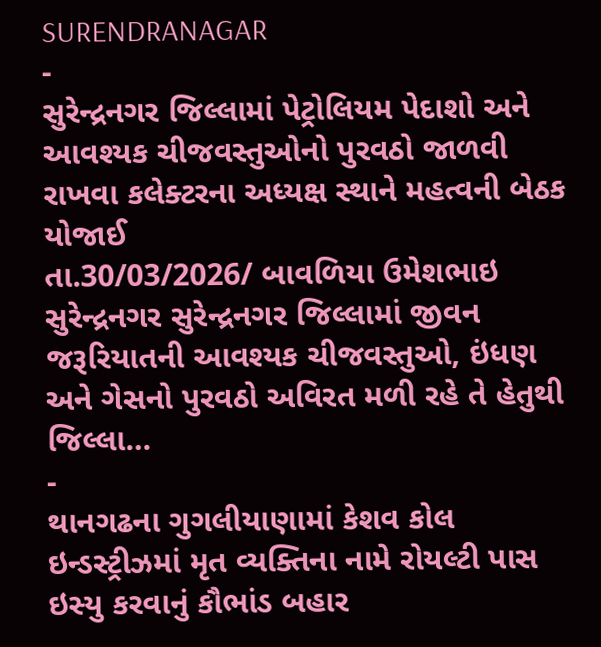SURENDRANAGAR
-
સુરેન્દ્રનગર જિલ્લામાં પેટ્રોલિયમ પેદાશો અને આવશ્યક ચીજવસ્તુઓનો પુરવઠો જાળવી રાખવા કલેક્ટરના અધ્યક્ષ સ્થાને મહત્વની બેઠક યોજાઈ
તા.30/03/2026/ બાવળિયા ઉમેશભાઇ સુરેન્દ્રનગર સુરેન્દ્રનગર જિલ્લામાં જીવન જરૂરિયાતની આવશ્યક ચીજવસ્તુઓ, ઇંધણ અને ગેસનો પુરવઠો અવિરત મળી રહે તે હેતુથી જિલ્લા…
-
થાનગઢના ગુગલીયાણામાં કેશવ કોલ ઇન્ડસ્ટ્રીઝમાં મૃત વ્યક્તિના નામે રોયલ્ટી પાસ ઇસ્યુ કરવાનું કૌભાંડ બહાર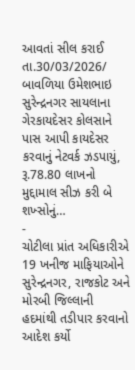આવતાં સીલ કરાઈ
તા.30/03/2026/ બાવળિયા ઉમેશભાઇ સુરેન્દ્રનગર સાયલાના ગેરકાયદેસર કોલસાને પાસ આપી કાયદેસર કરવાનું નેટવર્ક ઝડપાયું, રૂ.78.80 લાખનો મુદ્દામાલ સીઝ કરી બે શખ્સોનું…
-
ચોટીલા પ્રાંત અધિકારીએ 19 ખનીજ માફિયાઓને સુરેન્દ્રનગર, રાજકોટ અને મોરબી જિલ્લાની હદમાંથી તડીપાર કરવાનો આદેશ કર્યો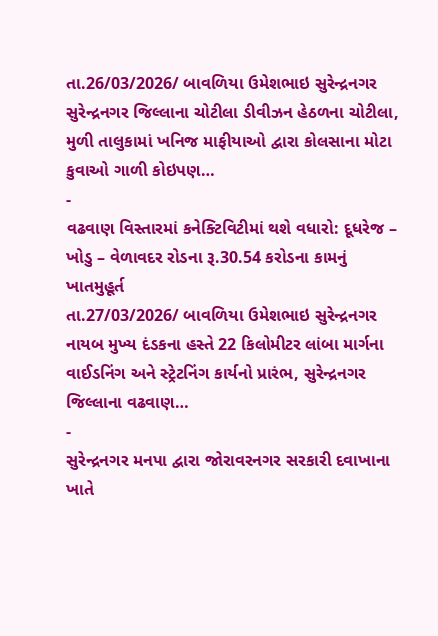તા.26/03/2026/ બાવળિયા ઉમેશભાઇ સુરેન્દ્રનગર સુરેન્દ્રનગર જિલ્લાના ચોટીલા ડીવીઝન હેઠળના ચોટીલા, મુળી તાલુકામાં ખનિજ માફીયાઓ દ્વારા કોલસાના મોટા કુવાઓ ગાળી કોઇપણ…
-
વઢવાણ વિસ્તારમાં કનેક્ટિવિટીમાં થશે વધારો: દૂધરેજ – ખોડુ – વેળાવદર રોડના રૂ.30.54 કરોડના કામનું ખાતમુહૂર્ત
તા.27/03/2026/ બાવળિયા ઉમેશભાઇ સુરેન્દ્રનગર નાયબ મુખ્ય દંડકના હસ્તે 22 કિલોમીટર લાંબા માર્ગના વાઈડનિંગ અને સ્ટ્રેટનિંગ કાર્યનો પ્રારંભ, સુરેન્દ્રનગર જિલ્લાના વઢવાણ…
-
સુરેન્દ્રનગર મનપા દ્વારા જોરાવરનગર સરકારી દવાખાના ખાતે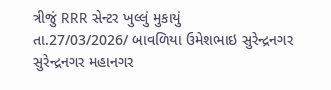ત્રીજું RRR સેન્ટર ખુલ્લું મુકાયું
તા.27/03/2026/ બાવળિયા ઉમેશભાઇ સુરેન્દ્રનગર સુરેન્દ્રનગર મહાનગર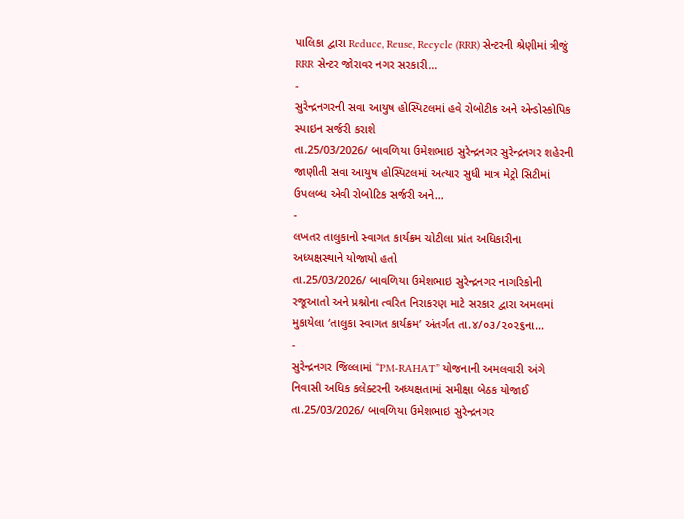પાલિકા દ્વારા Reduce, Reuse, Recycle (RRR) સેન્ટરની શ્રેણીમાં ત્રીજું RRR સેન્ટર જોરાવર નગર સરકારી…
-
સુરેન્દ્રનગરની સવા આયુષ હોસ્પિટલમાં હવે રોબોટીક અને એન્ડોસ્કોપિક સ્પાઇન સર્જરી કરાશે
તા.25/03/2026/ બાવળિયા ઉમેશભાઇ સુરેન્દ્રનગર સુરેન્દ્રનગર શહેરની જાણીતી સવા આયુષ હોસ્પિટલમાં અત્યાર સુધી માત્ર મેટ્રો સિટીમાં ઉપલબ્ધ એવી રોબોટિક સર્જરી અને…
-
લખતર તાલુકાનો સ્વાગત કાર્યક્રમ ચોટીલા પ્રાંત અધિકારીના અધ્યક્ષસ્થાને યોજાયો હતો
તા.25/03/2026/ બાવળિયા ઉમેશભાઇ સુરેન્દ્રનગર નાગરિકોની રજૂઆતો અને પ્રશ્નોના ત્વરિત નિરાકરણ માટે સરકાર દ્વારા અમલમાં મુકાયેલા ‘તાલુકા સ્વાગત કાર્યક્રમ’ અંતર્ગત તા.૪/૦૩/૨૦૨૬ના…
-
સુરેન્દ્રનગર જિલ્લામાં “PM-RAHAT” યોજનાની અમલવારી અંગે નિવાસી અધિક કલેક્ટરની અધ્યક્ષતામાં સમીક્ષા બેઠક યોજાઈ
તા.25/03/2026/ બાવળિયા ઉમેશભાઇ સુરેન્દ્રનગર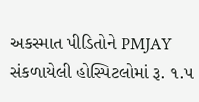અકસ્માત પીડિતોને PMJAY સંકળાયેલી હોસ્પિટલોમાં રૂ. ૧.૫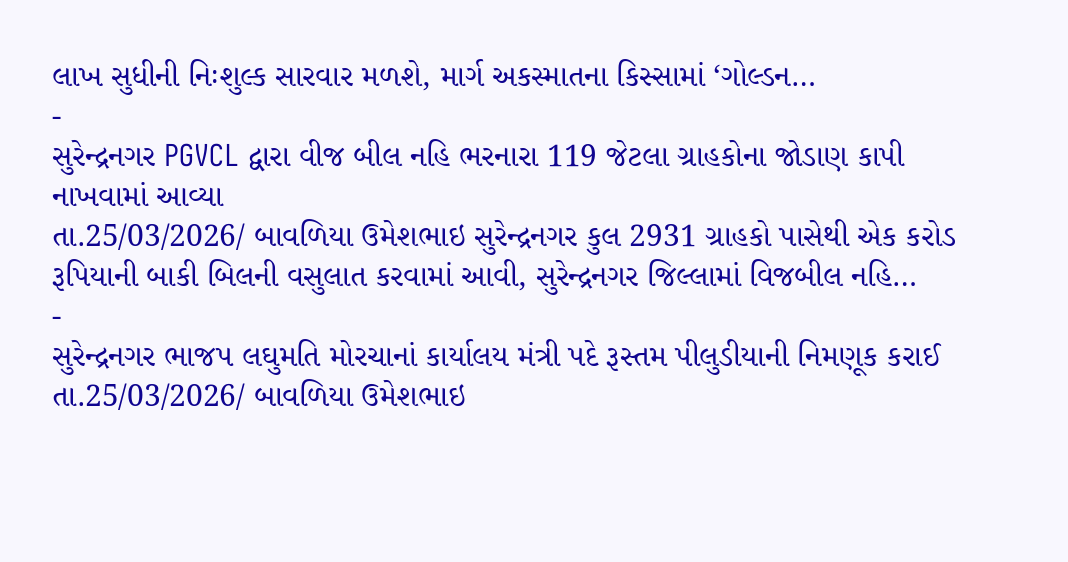લાખ સુધીની નિઃશુલ્ક સારવાર મળશે, માર્ગ અકસ્માતના કિસ્સામાં ‘ગોલ્ડન…
-
સુરેન્દ્રનગર PGVCL દ્વારા વીજ બીલ નહિ ભરનારા 119 જેટલા ગ્રાહકોના જોડાણ કાપી નાખવામાં આવ્યા
તા.25/03/2026/ બાવળિયા ઉમેશભાઇ સુરેન્દ્રનગર કુલ 2931 ગ્રાહકો પાસેથી એક કરોડ રૂપિયાની બાકી બિલની વસુલાત કરવામાં આવી, સુરેન્દ્રનગર જિલ્લામાં વિજબીલ નહિ…
-
સુરેન્દ્રનગર ભાજપ લઘુમતિ મોરચાનાં કાર્યાલય મંત્રી પદે રૂસ્તમ પીલુડીયાની નિમણૂક કરાઈ
તા.25/03/2026/ બાવળિયા ઉમેશભાઇ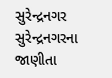સુરેન્દ્રનગર સુરેન્દ્રનગરના જાણીતા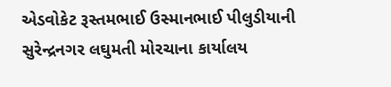એડવોકેટ રૂસ્તમભાઈ ઉસ્માનભાઈ પીલુડીયાની સુરેન્દ્રનગર લઘુમતી મોરચાના કાર્યાલય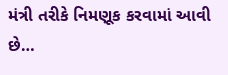મંત્રી તરીકે નિમણૂક કરવામાં આવી છે…